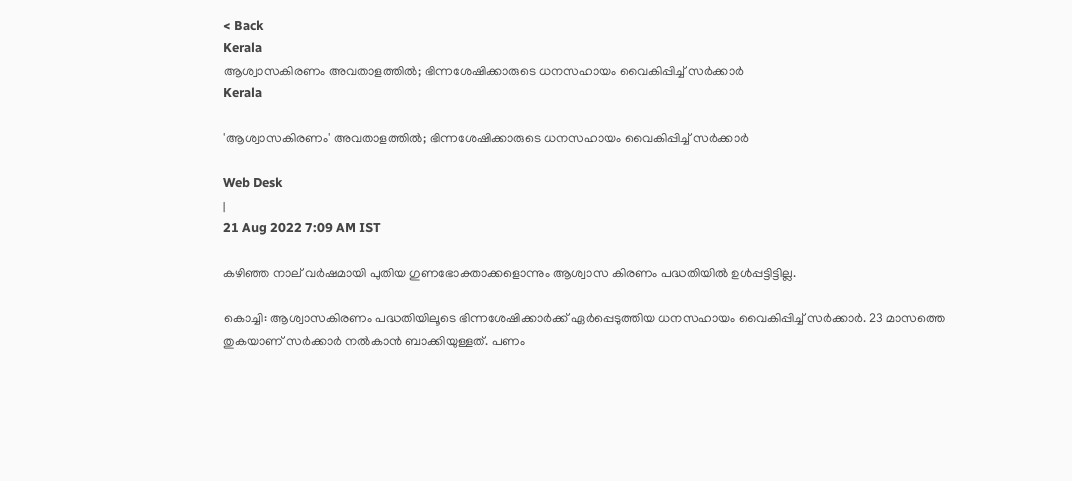< Back
Kerala
ആശ്വാസകിരണം അവതാളത്തിൽ; ഭിന്നശേഷിക്കാരുടെ ധനസഹായം വൈകിപ്പിച്ച് സർക്കാർ
Kerala

'ആശ്വാസകിരണം' അവതാളത്തിൽ; ഭിന്നശേഷിക്കാരുടെ ധനസഹായം വൈകിപ്പിച്ച് സർക്കാർ

Web Desk
|
21 Aug 2022 7:09 AM IST

കഴിഞ്ഞ നാല് വർഷമായി പുതിയ ഗുണഭോക്താക്കളൊന്നും ആശ്വാസ കിരണം പദ്ധതിയില്‍ ഉള്‍പ്പട്ടിട്ടില്ല.

കൊച്ചി: ആശ്വാസകിരണം പദ്ധതിയിലൂടെ ഭിന്നശേഷിക്കാർക്ക് ഏർപ്പെടുത്തിയ ധനസഹായം വൈകിപ്പിച്ച് സർക്കാർ. 23 മാസത്തെ തുകയാണ് സർക്കാർ നല്‍കാന്‍ ബാക്കിയുള്ളത്. പണം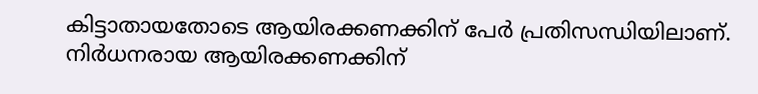കിട്ടാതായതോടെ ആയിരക്കണക്കിന് പേർ പ്രതിസന്ധിയിലാണ്. നിർധനരായ ആയിരക്കണക്കിന്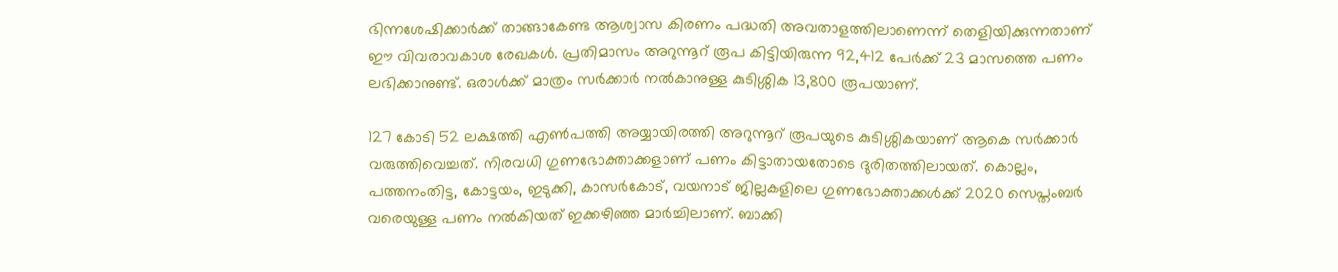ഭിന്നശേഷിക്കാർക്ക് താങ്ങാകേണ്ട ആശ്വാസ കിരണം പദ്ധതി അവതാളത്തിലാണെന്ന് തെളിയിക്കുന്നതാണ് ഈ വിവരാവകാശ രേഖകള്‍. പ്രതിമാസം അറുന്നൂറ് രൂപ കിട്ടിയിരുന്ന 92,412 പേർക്ക് 23 മാസത്തെ പണം ലഭിക്കാനുണ്ട്. ഒരാള്‍ക്ക് മാത്രം സർക്കാർ നല്‍കാനുള്ള കുടിശ്ശിക 13,800 രൂപയാണ്.

127 കോടി 52 ലക്ഷത്തി എണ്‍പത്തി അയ്യായിരത്തി അറുന്നൂറ് രൂപയുടെ കുടിശ്ശികയാണ് ആകെ സർക്കാർ വരുത്തിവെച്ചത്. നിരവധി ഗുണഭോക്താക്കളാണ് പണം കിട്ടാതായതോടെ ദുരിതത്തിലായത്. കൊല്ലം, പത്തനംതിട്ട, കോട്ടയം, ഇടുക്കി, കാസർകോട്, വയനാട് ജില്ലകളിലെ ഗുണഭോക്താക്കള്‍ക്ക് 2020 സെപ്തംബർ വരെയുള്ള പണം നല്‍കിയത് ഇക്കഴിഞ്ഞ മാർച്ചിലാണ്. ബാക്കി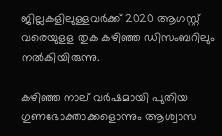ജില്ലകളിലുള്ളവർക്ക് 2020 ആഗസ്റ്റ് വരെയുളള തുക കഴിഞ്ഞ ഡിസംബറിലും നൽകിയിരുന്നു.

കഴിഞ്ഞ നാല് വർഷമായി പുതിയ ഗുണഭോക്താക്കളൊന്നും ആശ്വാസ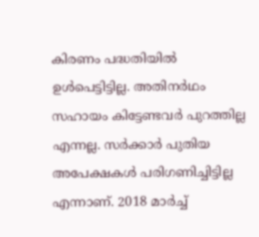കിരണം പദ്ധതിയില്‍ ഉള്‍പെട്ടിട്ടില്ല. അതിനർഥം സഹായം കിട്ടേണ്ടവർ പുറത്തില്ല എന്നല്ല. സർക്കാർ പുതിയ അപേക്ഷകള്‍ പരിഗണിച്ചിട്ടില്ല എന്നാണ്. 2018 മാർച്ച്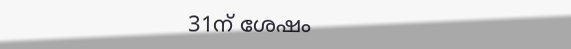31ന് ശേഷം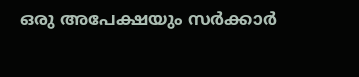ഒരു അപേക്ഷയും സർക്കാർ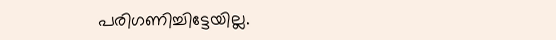പരിഗണിച്ചിട്ടേയില്ല.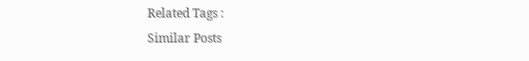Related Tags :
Similar Posts